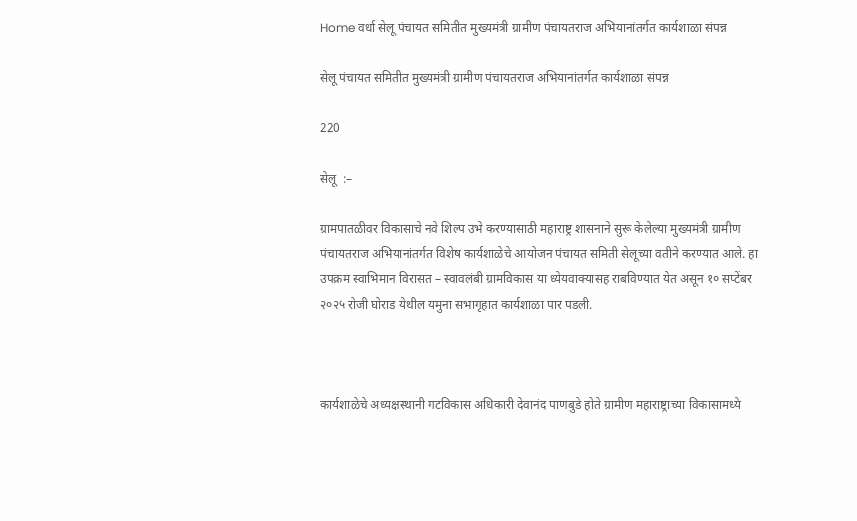Home वर्धा सेलू पंचायत समितीत मुख्यमंत्री ग्रामीण पंचायतराज अभियानांतर्गत कार्यशाळा संपन्न

सेलू पंचायत समितीत मुख्यमंत्री ग्रामीण पंचायतराज अभियानांतर्गत कार्यशाळा संपन्न

220

सेलू  :–

ग्रामपातळीवर विकासाचे नवे शिल्प उभे करण्यासाठी महाराष्ट्र शासनाने सुरू केलेल्या मुख्यमंत्री ग्रामीण पंचायतराज अभियानांतर्गत विशेष कार्यशाळेचे आयोजन पंचायत समिती सेलूच्या वतीने करण्यात आले. हा उपक्रम स्वाभिमान विरासत – स्वावलंबी ग्रामविकास या ध्येयवाक्यासह राबविण्यात येत असून १० सप्टेंबर २०२५ रोजी घोराड येथील यमुना सभागृहात कार्यशाळा पार पडली.



कार्यशाळेचे अध्यक्षस्थानी गटविकास अधिकारी देवानंद पाणबुडे होते ग्रामीण महाराष्ट्राच्या विकासामध्ये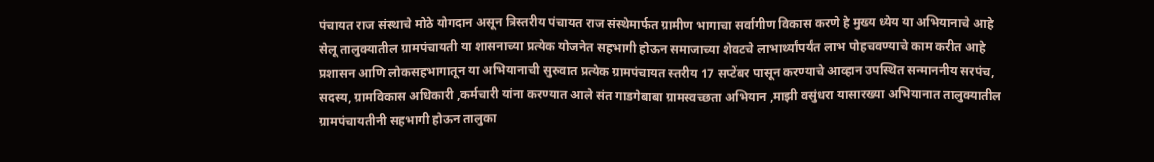पंचायत राज संस्थाचे मोठे योगदान असून त्रिस्तरीय पंचायत राज संस्थेमार्फत ग्रामीण भागाचा सर्वागीण विकास करणे हे मुख्य ध्येय या अभियानाचे आहे सेलू तालुक्यातील ग्रामपंचायती या शासनाच्या प्रत्येक योजनेत सहभागी होऊन समाजाच्या शेवटचे लाभार्थ्यांपर्यंत लाभ पोहचवण्याचे काम करीत आहे प्रशासन आणि लोकसहभागातून या अभियानाची सुरुवात प्रत्येक ग्रामपंचायत स्तरीय 17 सप्टेंबर पासून करण्याचे आव्हान उपस्थित सन्माननीय सरपंच, सदस्य, ग्रामविकास अधिकारी ,कर्मचारी यांना करण्यात आले संत गाडगेबाबा ग्रामस्वच्छता अभियान ,माझी वसुंधरा यासारख्या अभियानात तालुक्यातील ग्रामपंचायतीनी सहभागी होऊन तालुका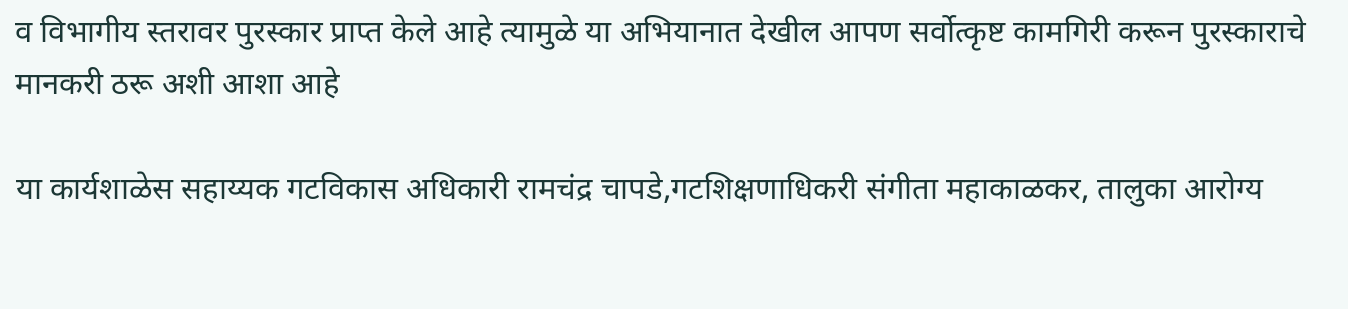व विभागीय स्तरावर पुरस्कार प्राप्त केले आहे त्यामुळे या अभियानात देखील आपण सर्वोत्कृष्ट कामगिरी करून पुरस्काराचे मानकरी ठरू अशी आशा आहे

या कार्यशाळेस सहाय्यक गटविकास अधिकारी रामचंद्र चापडे,गटशिक्षणाधिकरी संगीता महाकाळकर, तालुका आरोग्य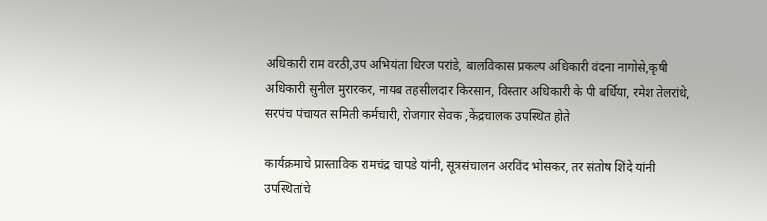अधिकारी राम वरठी,उप अभियंता धिरज परांडे, बालविकास प्रकल्प अधिकारी वंदना नागोसे,कृषी अधिकारी सुनील मुरारकर, नायब तहसीलदार किरसान, विस्तार अधिकारी के पी बर्धिया, रमेश तेलरांधे, सरपंच पंचायत समिती कर्मचारी, रोजगार सेवक ,केंद्रचालक उपस्थित होते

कार्यक्रमाचे प्रास्ताविक रामचंद्र चापडे यांनी, सूत्रसंचालन अरविंद भोसकर, तर संतोष शिंदे यांनी उपस्थितांचे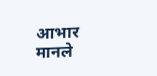आभार मानले